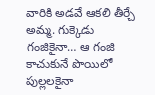వారికి అడవే ఆకలి తీర్చే అమ్మ. గుక్కెడు గంజికైనా… ఆ గంజి కాచుకునే పొయిలో పుల్లలకైనా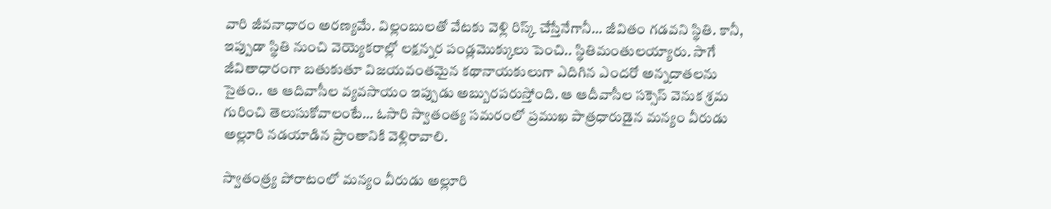వారి జీవనాధారం అరణ్యమే. విల్లంబులతో వేటకు వెళ్లి రిస్క్ చేస్తేనేగానీ… జీవితం గడవని స్థితి. కానీ, ఇప్పుడా స్థితి నుంచి వెయ్యెకరాల్లో లక్షన్నర పండ్లమొక్కులు పెంచి.. స్థితిమంతులయ్యారు. సాగే జీవితాధారంగా బతుకుతూ విజయవంతమైన కథానాయకులుగా ఎదిగిన ఎందరో అన్నదాతలను సైతం.. ఆ ఆదివాసీల వ్యవసాయం ఇప్పుడు అబ్బురపరుస్తోంది. ఆ ఆదీవాసీల సక్సెస్ వెనుక శ్రమ గురించి తెలుసుకోవాలంటే… ఓసారి స్వాతంత్య సమరంలో ప్రముఖ పాత్రధారుడైన మన్యం వీరుడు అల్లూరి నడయాడిన ప్రాంతానికి వెళ్లిరావాలి.

స్వాతంత్ర్య పోరాటంలో మన్యం వీరుడు అల్లూరి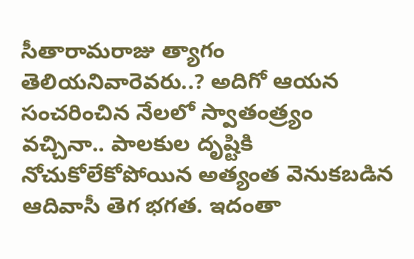సీతారామరాజు త్యాగం తెలియనివారెవరు..? అదిగో ఆయన సంచరించిన నేలలో స్వాతంత్ర్యం వచ్చినా.. పాలకుల దృష్టికి నోచుకోలేకోపోయిన అత్యంత వెనుకబడిన ఆదివాసీ తెగ భగత. ఇదంతా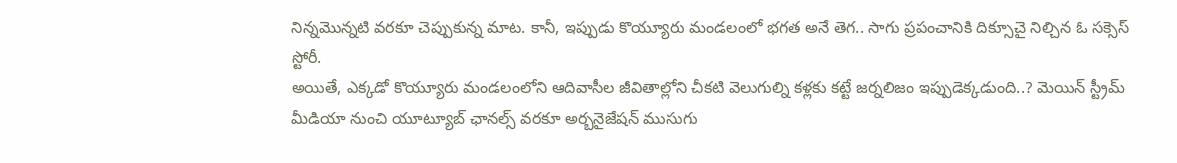నిన్నమొన్నటి వరకూ చెప్పుకున్న మాట. కానీ, ఇప్పుడు కొయ్యూరు మండలంలో భగత అనే తెగ.. సాగు ప్రపంచానికి దిక్సూచై నిల్చిన ఓ సక్సెస్ స్టోరీ.
అయితే, ఎక్కడో కొయ్యూరు మండలంలోని ఆదివాసీల జీవితాల్లోని చీకటి వెలుగుల్ని కళ్లకు కట్టే జర్నలిజం ఇప్పుడెక్కడుంది..? మెయిన్ స్ట్రీమ్ మీడియా నుంచి యూట్యూబ్ ఛానల్స్ వరకూ అర్బనైజేషన్ ముసుగు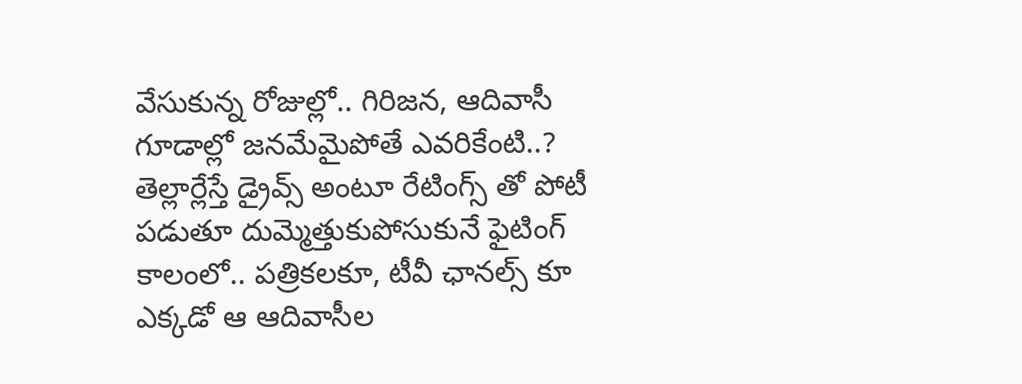వేసుకున్న రోజుల్లో.. గిరిజన, ఆదివాసీ గూడాల్లో జనమేమైపోతే ఎవరికేంటి..? తెల్లార్లేస్తే డ్రైవ్స్ అంటూ రేటింగ్స్ తో పోటీ పడుతూ దుమ్మెత్తుకుపోసుకునే ఫైటింగ్ కాలంలో.. పత్రికలకూ, టీవీ ఛానల్స్ కూ ఎక్కడో ఆ ఆదివాసీల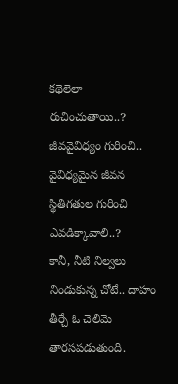కథెలెలా రుచించుతాయి..? జీవవైవిధ్యం గురించి.. వైవిధ్యమైన జీవన స్థితిగతుల గురించి ఎవడిక్కావాలి..?
కానీ, నీటి నిల్వలు నిండుకున్న చోటే.. దాహం తీర్చే ఓ చెలిమె తారసపడుతుంది.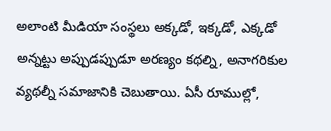అలాంటి మీడియా సంస్థలు అక్కడో, ఇక్కడో, ఎక్కడో అన్నట్టు అప్పుడప్పుడూ అరణ్యం కథల్ని, అనాగరికుల వ్యథల్నీ సమాజానికి చెబుతాయి. ఏసీ రూముల్లో,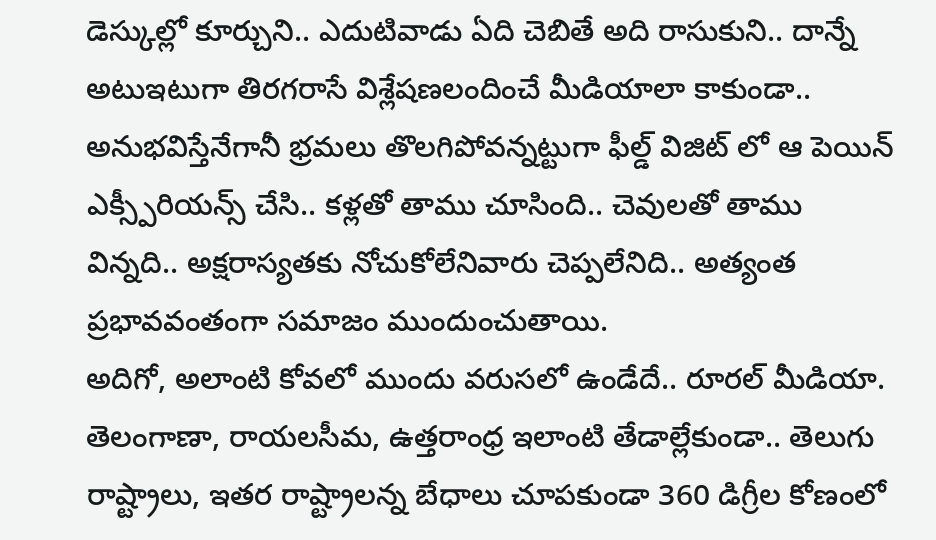డెస్కుల్లో కూర్చుని.. ఎదుటివాడు ఏది చెబితే అది రాసుకుని.. దాన్నే అటుఇటుగా తిరగరాసే విశ్లేషణలందించే మీడియాలా కాకుండా.. అనుభవిస్తేనేగానీ భ్రమలు తొలగిపోవన్నట్టుగా ఫీల్డ్ విజిట్ లో ఆ పెయిన్ ఎక్స్పీరియన్స్ చేసి.. కళ్లతో తాము చూసింది.. చెవులతో తాము విన్నది.. అక్షరాస్యతకు నోచుకోలేనివారు చెప్పలేనిది.. అత్యంత ప్రభావవంతంగా సమాజం ముందుంచుతాయి.
అదిగో, అలాంటి కోవలో ముందు వరుసలో ఉండేదే.. రూరల్ మీడియా. తెలంగాణా, రాయలసీమ, ఉత్తరాంధ్ర ఇలాంటి తేడాల్లేకుండా.. తెలుగు రాష్ట్రాలు, ఇతర రాష్ట్రాలన్న బేధాలు చూపకుండా 360 డిగ్రీల కోణంలో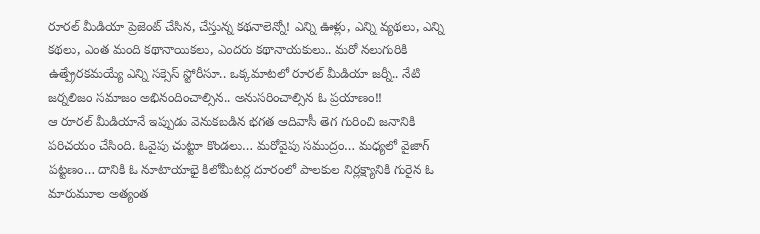రూరల్ మీడియా ప్రెజెంట్ చేసిన, చేస్తున్న కథనాలెన్నో! ఎన్ని ఊళ్లు, ఎన్ని వ్యథలు, ఎన్ని కథలు, ఎంత మంది కథానాయికలు, ఎందరు కథానాయకులు.. మరో నలుగురికి ఉత్ప్రేరకమయ్యే ఎన్ని సక్సెస్ స్టోరీసూ.. ఒక్కమాటలో రూరల్ మీడియా జర్నీ.. నేటి జర్నలిజం సమాజం అభినందించాల్సిన.. అనుసరించాల్సిన ఓ ప్రయాణం!!
ఆ రూరల్ మీడియానే ఇప్పుడు వెనుకబడిన భగత ఆదివాసీ తెగ గురించి జనానికి పరిచయం చేసింది. ఓవైపు చుట్టూ కొండలు… మరోవైపు సముద్రం… మధ్యలో వైజాగ్ పట్టణం… దానికి ఓ నూటాయాభై కిలోమీటర్ల దూరంలో పాలకుల నిర్లక్ష్యానికి గురైన ఓ మారుమూల అత్యంత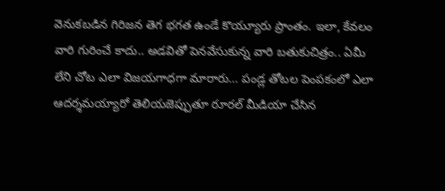వెనుకబడిన గిరిజన తెగ భగత ఉండే కొయ్యూరు ప్రాంతం. ఇలా, కేవలం వారి గురించే కాదు.. అడవితో పెనవేసుకున్న వారి బతుకుచిత్రం.. ఏమీ లేని చోట ఎలా విజయగాధగా మారారు… పండ్ల తోటల పెంపకంలో ఎలా ఆదర్శమయ్యారో తెలియజెప్పుతూ రూరల్ మీడియా చేసిన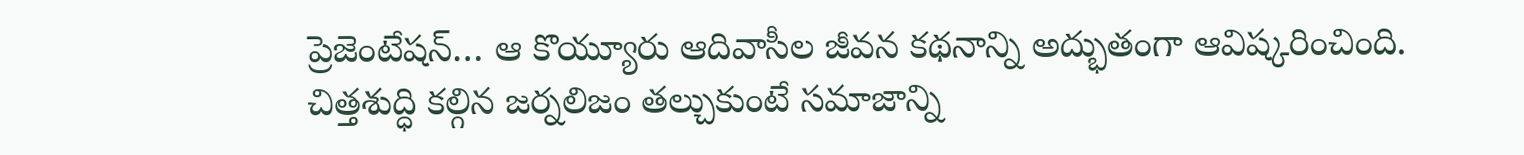ప్రెజెంటేషన్… ఆ కొయ్యూరు ఆదివాసీల జీవన కథనాన్ని అద్భుతంగా ఆవిష్కరించింది.
చిత్తశుద్ధి కల్గిన జర్నలిజం తల్చుకుంటే సమాజాన్ని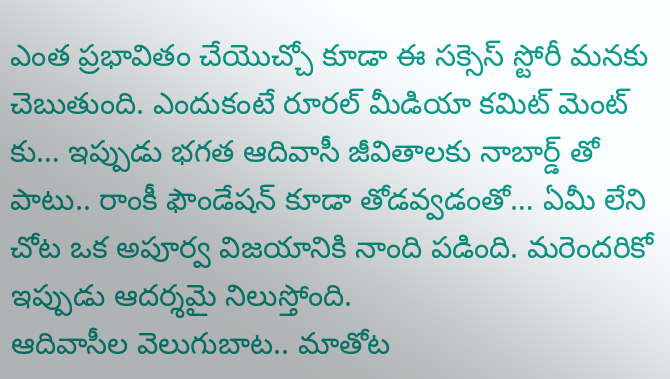ఎంత ప్రభావితం చేయొచ్చో కూడా ఈ సక్సెస్ స్టోరీ మనకు చెబుతుంది. ఎందుకంటే రూరల్ మీడియా కమిట్ మెంట్ కు… ఇప్పుడు భగత ఆదివాసీ జీవితాలకు నాబార్డ్ తో పాటు.. రాంకీ ఫౌండేషన్ కూడా తోడవ్వడంతో… ఏమీ లేని చోట ఒక అపూర్వ విజయానికి నాంది పడింది. మరెందరికో ఇప్పుడు ఆదర్శమై నిలుస్తోంది.
ఆదివాసీల వెలుగుబాట.. మాతోట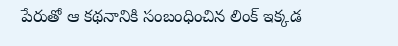పేరుతో ఆ కథనానికి సంబంధించిన లింక్ ఇక్కడ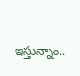ఇస్తున్నాం..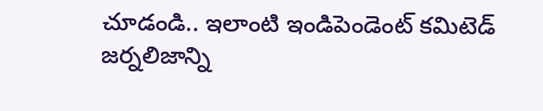చూడండి.. ఇలాంటి ఇండిపెండెంట్ కమిటెడ్ జర్నలిజాన్ని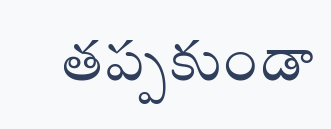తప్పకుండా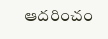ఆదరించం